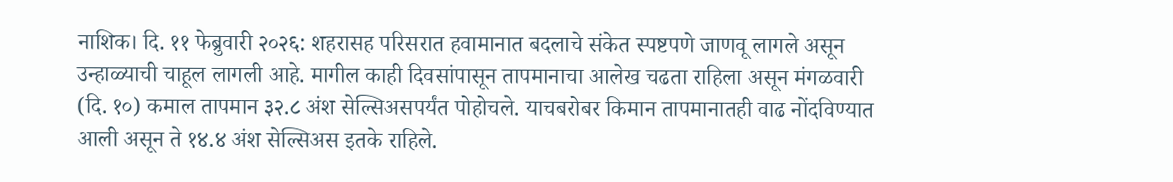नाशिक। दि. ११ फेब्रुवारी २०२६: शहरासह परिसरात हवामानात बदलाचे संकेत स्पष्टपणे जाणवू लागले असून उन्हाळ्याची चाहूल लागली आहे. मागील काही दिवसांपासून तापमानाचा आलेख चढता राहिला असून मंगळवारी (दि. १०) कमाल तापमान ३२.८ अंश सेल्सिअसपर्यंत पोहोचले. याचबरोबर किमान तापमानातही वाढ नोंदविण्यात आली असून ते १४.४ अंश सेल्सिअस इतके राहिले.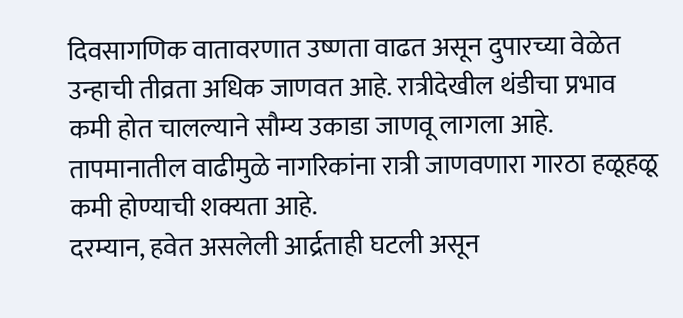दिवसागणिक वातावरणात उष्णता वाढत असून दुपारच्या वेळेत उन्हाची तीव्रता अधिक जाणवत आहे. रात्रीदेखील थंडीचा प्रभाव कमी होत चालल्याने सौम्य उकाडा जाणवू लागला आहे. तापमानातील वाढीमुळे नागरिकांना रात्री जाणवणारा गारठा हळूहळू कमी होण्याची शक्यता आहे.
दरम्यान, हवेत असलेली आर्द्रताही घटली असून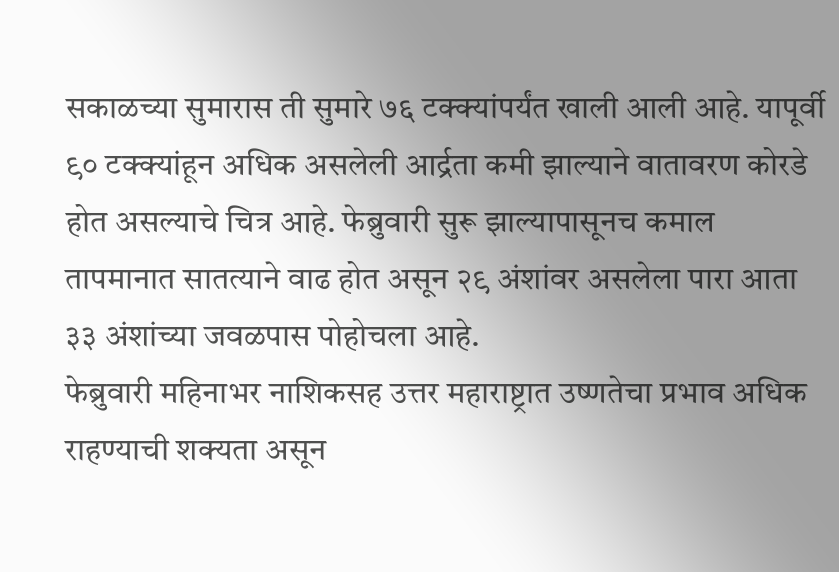सकाळच्या सुमारास ती सुमारे ७६ टक्क्यांपर्यंत खाली आली आहे. यापूर्वी ९० टक्क्यांहून अधिक असलेली आर्द्रता कमी झाल्याने वातावरण कोरडे होत असल्याचे चित्र आहे. फेब्रुवारी सुरू झाल्यापासूनच कमाल तापमानात सातत्याने वाढ होत असून २९ अंशांवर असलेला पारा आता ३३ अंशांच्या जवळपास पोहोचला आहे.
फेब्रुवारी महिनाभर नाशिकसह उत्तर महाराष्ट्रात उष्णतेचा प्रभाव अधिक राहण्याची शक्यता असून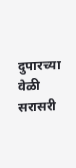दुपारच्या वेळी सरासरी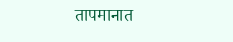तापमानात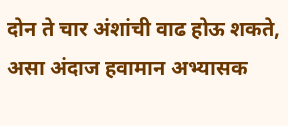दोन ते चार अंशांची वाढ होऊ शकते, असा अंदाज हवामान अभ्यासक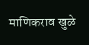माणिकराव खुळे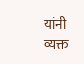यांनी व्यक्त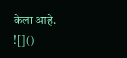केला आहे.
![]()